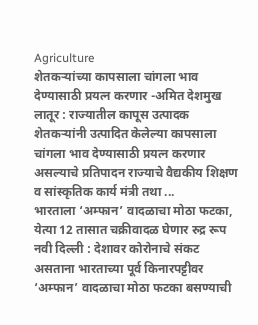Agriculture
शेतकऱ्यांच्या कापसाला चांगला भाव देण्यासाठी प्रयत्न करणार -अमित देशमुख
लातूर : राज्यातील कापूस उत्पादक शेतकऱ्यांनी उत्पादित केलेल्या कापसाला चांगला भाव देण्यासाठी प्रयत्न करणार असल्याचे प्रतिपादन राज्याचे वैद्यकीय शिक्षण व सांस्कृतिक कार्य मंत्री तथा ...
भारताला ‘अम्फान’ वादळाचा मोठा फटका, येत्या 12 तासात चक्रीवादळ घेणार रुद्र रूप
नवी दिल्ली : देशावर कोरोनाचे संकट असताना भारताच्या पूर्व किनारपट्टीवर ‘अम्फान’ वादळाचा मोठा फटका बसण्याची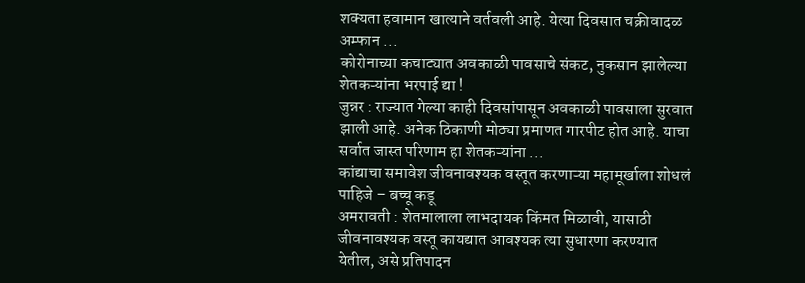शक्यता हवामान खात्याने वर्तवली आहे. येत्या दिवसात चक्रीवादळ अम्फान ...
कोरोनाच्या कचाट्यात अवकाळी पावसाचे संकट, नुकसान झालेल्या शेतकऱ्यांना भरपाई द्या !
जुन्नर : राज्यात गेल्या काही दिवसांपासून अवकाळी पावसाला सुरवात झाली आहे. अनेक ठिकाणी मोठ्या प्रमाणत गारपीट होत आहे. याचा सर्वात जास्त परिणाम हा शेतकऱ्यांना ...
कांद्याचा समावेश जीवनावश्यक वस्तूत करणाऱ्या महामूर्खाला शोधलं पाहिजे – बच्चू कडू
अमरावती : शेतमालाला लाभदायक किंमत मिळावी, यासाठी जीवनावश्यक वस्तू कायद्यात आवश्यक त्या सुधारणा करण्यात येतील, असे प्रतिपादन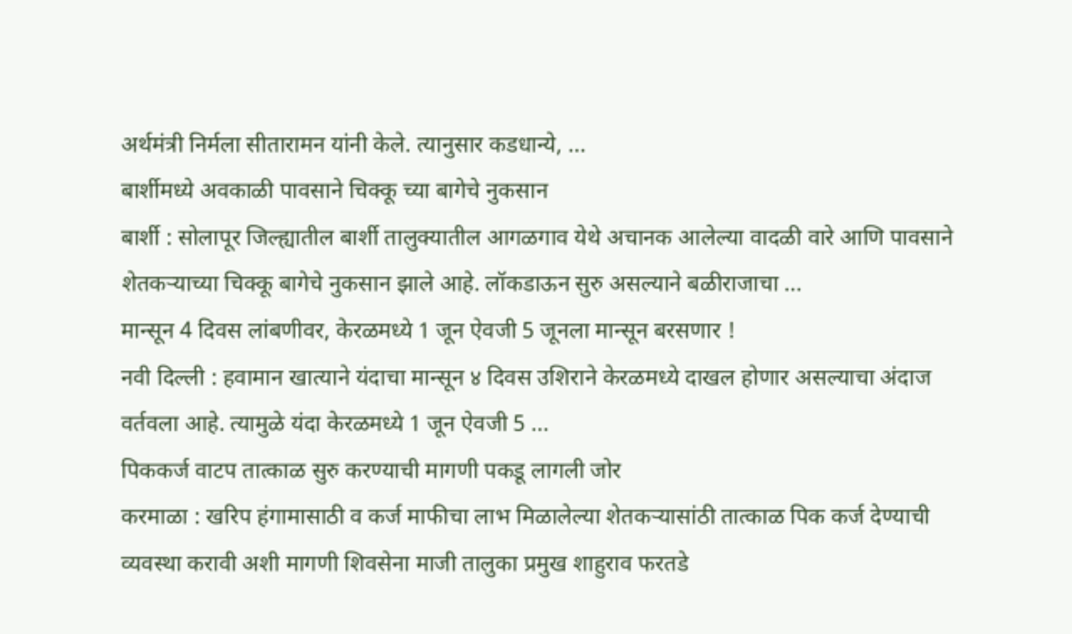अर्थमंत्री निर्मला सीतारामन यांनी केले. त्यानुसार कडधान्ये, ...
बार्शीमध्ये अवकाळी पावसाने चिक्कू च्या बागेचे नुकसान
बार्शी : सोलापूर जिल्ह्यातील बार्शी तालुक्यातील आगळगाव येथे अचानक आलेल्या वादळी वारे आणि पावसाने शेतकऱ्याच्या चिक्कू बागेचे नुकसान झाले आहे. लॉकडाऊन सुरु असल्याने बळीराजाचा ...
मान्सून 4 दिवस लांबणीवर, केरळमध्ये 1 जून ऐवजी 5 जूनला मान्सून बरसणार !
नवी दिल्ली : हवामान खात्याने यंदाचा मान्सून ४ दिवस उशिराने केरळमध्ये दाखल होणार असल्याचा अंदाज वर्तवला आहे. त्यामुळे यंदा केरळमध्ये 1 जून ऐवजी 5 ...
पिककर्ज वाटप तात्काळ सुरु करण्याची मागणी पकडू लागली जोर
करमाळा : खरिप हंगामासाठी व कर्ज माफीचा लाभ मिळालेल्या शेतकऱ्यासांठी तात्काळ पिक कर्ज देण्याची व्यवस्था करावी अशी मागणी शिवसेना माजी तालुका प्रमुख शाहुराव फरतडे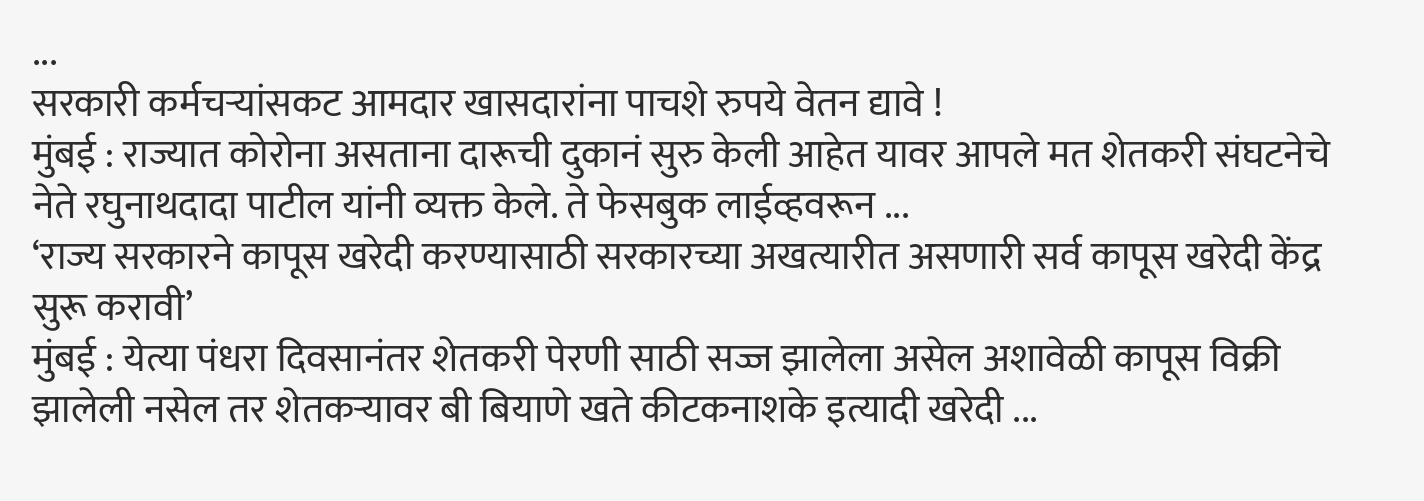...
सरकारी कर्मचऱ्यांसकट आमदार खासदारांना पाचशे रुपये वेतन द्यावे !
मुंबई : राज्यात कोरोना असताना दारूची दुकानं सुरु केली आहेत यावर आपले मत शेतकरी संघटनेचे नेते रघुनाथदादा पाटील यांनी व्यक्त केले. ते फेसबुक लाईव्हवरून ...
‘राज्य सरकारने कापूस खरेदी करण्यासाठी सरकारच्या अखत्यारीत असणारी सर्व कापूस खरेदी केंद्र सुरू करावी’
मुंबई : येत्या पंधरा दिवसानंतर शेतकरी पेरणी साठी सज्ज झालेला असेल अशावेळी कापूस विक्री झालेली नसेल तर शेतकऱ्यावर बी बियाणे खते कीटकनाशके इत्यादी खरेदी ...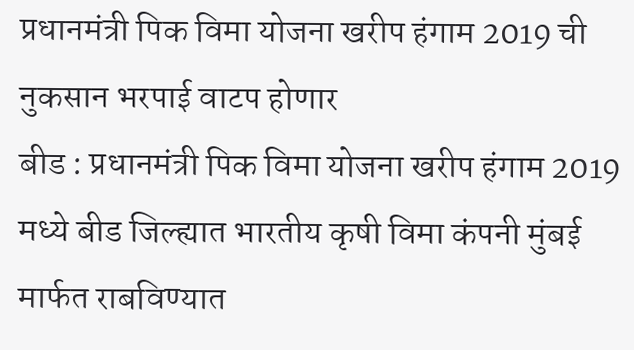प्रधानमंत्री पिक विमा योजना खरीप हंगाम 2019 ची नुकसान भरपाई वाटप होणार
बीड : प्रधानमंत्री पिक विमा योजना खरीप हंगाम 2019 मध्ये बीड जिल्ह्यात भारतीय कृषी विमा कंपनी मुंबई मार्फत राबविण्यात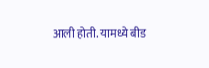आली होती. यामध्ये बीड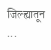जिल्ह्यातून ...